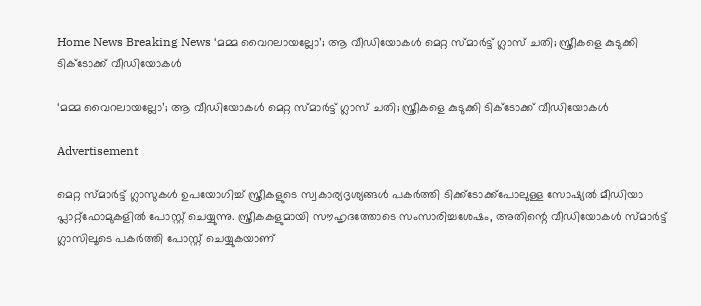Home News Breaking News ‘മമ്മ വൈറലായല്ലോ’; ആ വീഡിയോകള്‍ മെറ്റ സ്മാര്‍ട്ട് ഗ്ലാസ് ചതി; സ്ത്രീകളെ കുടുക്കി ടിക്‌ടോക്ക് വീഡിയോകള്‍

‘മമ്മ വൈറലായല്ലോ’; ആ വീഡിയോകള്‍ മെറ്റ സ്മാര്‍ട്ട് ഗ്ലാസ് ചതി; സ്ത്രീകളെ കുടുക്കി ടിക്‌ടോക്ക് വീഡിയോകള്‍

Advertisement

മെറ്റ സ്മാര്‍ട്ട് ഗ്ലാസുകള്‍ ഉപയോഗിച്ച് സ്ത്രീകളുടെ സ്വകാര്യദൃശ്യങ്ങള്‍ പകര്‍ത്തി ടിക്ക്‌ടോക്ക്‌പോലുള്ള സോഷ്യല്‍ മീഡിയാ പ്ലാറ്റ്‌ഫോമുകളില്‍ പോസ്റ്റ് ചെയ്യുന്നു. സ്ത്രീകകളുമായി സൗഹൃദത്തോടെ സംസാരിച്ചശേഷം, അതിന്റെ വീഡിയോകള്‍ സ്മാര്‍ട്ട് ഗ്ലാസിലൂടെ പകര്‍ത്തി പോസ്റ്റ് ചെയ്യുകയാണ്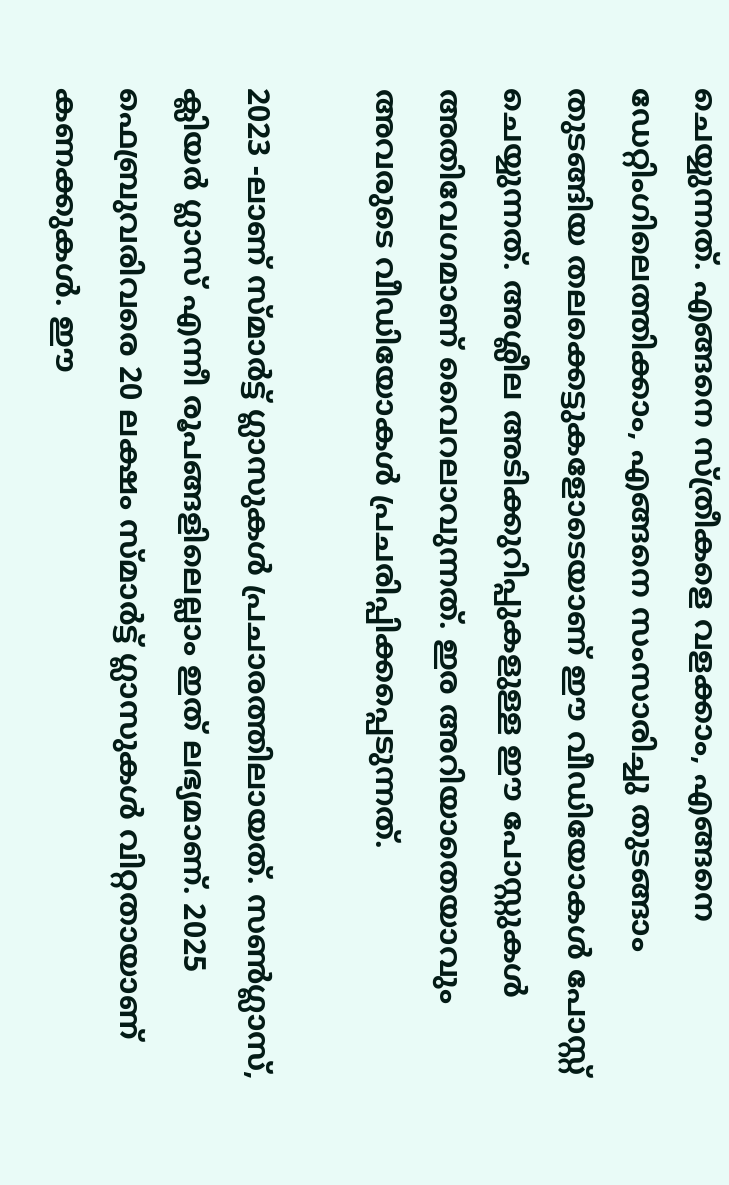ചെയ്യുന്നത്. എങ്ങനെ സ്ത്രീകളെ വളക്കാം, എങ്ങനെ ഡേറ്റിംഗിലെത്തിക്കാം, എങ്ങനെ സംസാരിച്ചു തുടങ്ങാം തുടങ്ങിയ തലക്കെട്ടുകളോടെയാണ് ഈ വീഡിയോകള്‍ പോസ്റ്റ് ചെയ്യുന്നത്. അശ്ലീല അടിക്കുറിപ്പുകളുള്ള ഈ പോസ്റ്റുകള്‍ അതിവേഗമാണ് വൈറലാവുന്നത്. ഇര അറിയാതെയാവും അവരുടെ വീഡിയോകള്‍ പ്രചരിപ്പിക്കപ്പെടുന്നത്.

2023 -ലാണ് സ്മാര്‍ട്ട് ഗ്ലാസുകള്‍ പ്രചാരത്തിലായത്. സണ്‍ഗ്ലാസ്, ക്ലിയര്‍ ഗ്ലാസ് എന്നീ രൂപങ്ങളിലെല്ലാം ഇത് ലഭ്യമാണ്. 2025 ഫെബ്രുവരിവരെ 20 ലക്ഷം സ്മാര്‍ട്ട് ഗ്ലാസുകള്‍ വിറ്റതായാണ് കണക്കുകള്‍. ഈ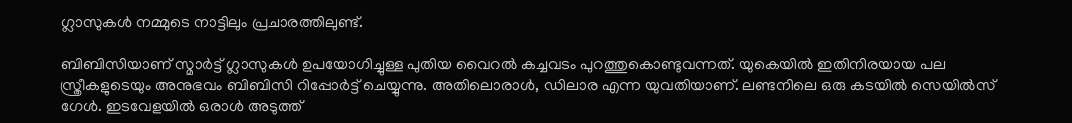ഗ്ലാസുകള്‍ നമ്മുടെ നാട്ടിലും പ്രചാരത്തിലുണ്ട്.

ബിബിസിയാണ് സ്മാര്‍ട്ട് ഗ്ലാസുകള്‍ ഉപയോഗിച്ചുള്ള പുതിയ വൈറല്‍ കച്ചവടം പുറത്തുകൊണ്ടുവന്നത്. യുകെയില്‍ ഇതിനിരയായ പല സ്ത്രീകളുടെയും അനുഭവം ബിബിസി റിപ്പോര്‍ട്ട് ചെയ്യുന്നു. അതിലൊരാള്‍, ഡിലാര എന്ന യുവതിയാണ്. ലണ്ടനിലെ ഒരു കടയില്‍ സെയില്‍സ് ഗേള്‍. ഇടവേളയില്‍ ഒരാള്‍ അടുത്ത്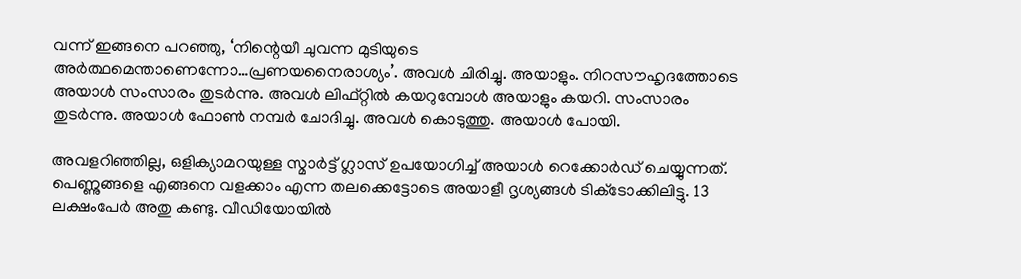വന്ന് ഇങ്ങനെ പറഞ്ഞു, ‘നിന്റെയീ ചുവന്ന മുടിയുടെ അര്‍ത്ഥമെന്താണെന്നോ…പ്രണയനൈരാശ്യം’. അവള്‍ ചിരിച്ചു. അയാളും. നിറസൗഹൃദത്തോടെ അയാള്‍ സംസാരം തുടര്‍ന്നു. അവള്‍ ലിഫ്റ്റില്‍ കയറുമ്പോള്‍ അയാളും കയറി. സംസാരം തുടര്‍ന്നു. അയാള്‍ ഫോണ്‍ നമ്പര്‍ ചോദിച്ചു. അവള്‍ കൊടുത്തു. അയാള്‍ പോയി.

അവളറിഞ്ഞില്ല, ഒളിക്യാമറയുള്ള സ്മാര്‍ട്ട് ഗ്ലാസ് ഉപയോഗിച്ച് അയാള്‍ റെക്കോര്‍ഡ് ചെയ്യുന്നത്. പെണ്ണുങ്ങളെ എങ്ങനെ വളക്കാം എന്ന തലക്കെട്ടോടെ അയാളീ ദൃശ്യങ്ങള്‍ ടിക്‌ടോക്കിലിട്ടു. 13 ലക്ഷംപേര്‍ അതു കണ്ടു. വീഡിയോയില്‍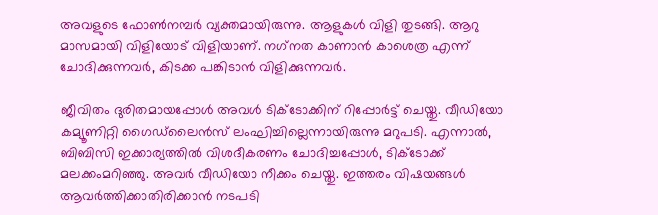അവളുടെ ഫോണ്‍നമ്പര്‍ വ്യക്തമായിരുന്നു. ആളുകള്‍ വിളി തുടങ്ങി. ആറു മാസമായി വിളിയോട് വിളിയാണ്. നഗ്‌നത കാണാന്‍ കാശെത്ര എന്ന് ചോദിക്കുന്നവര്‍, കിടക്ക പങ്കിടാന്‍ വിളിക്കുന്നവര്‍.

ജീവിതം ദുരിതമായപ്പോള്‍ അവള്‍ ടിക്‌ടോക്കിന് റിപ്പോര്‍ട്ട് ചെയ്തു. വീഡിയോ കമ്യൂണിറ്റി ഗൈഡ്‌ലൈന്‍സ് ലംഘിച്ചില്ലെന്നായിരുന്നു മറുപടി. എന്നാല്‍, ബിബിസി ഇക്കാര്യത്തില്‍ വിശദീകരണം ചോദിച്ചപ്പോള്‍, ടിക്‌ടോക്ക് മലക്കംമറിഞ്ഞു. അവര്‍ വീഡിയോ നീക്കം ചെയ്തു. ഇത്തരം വിഷയങ്ങള്‍ ആവര്‍ത്തിക്കാതിരിക്കാന്‍ നടപടി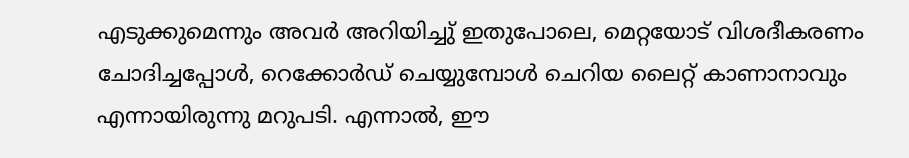എടുക്കുമെന്നും അവര്‍ അറിയിച്ചു് ഇതുപോലെ, മെറ്റയോട് വിശദീകരണം ചോദിച്ചപ്പോള്‍, റെക്കോര്‍ഡ് ചെയ്യുമ്പോള്‍ ചെറിയ ലൈറ്റ് കാണാനാവും എന്നായിരുന്നു മറുപടി. എന്നാല്‍, ഈ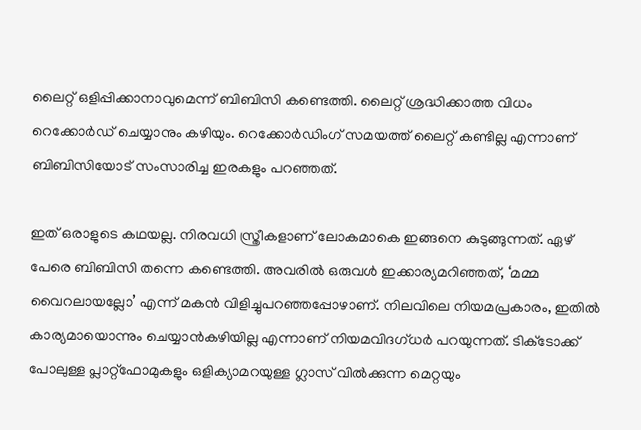ലൈറ്റ് ഒളിപ്പിക്കാനാവുമെന്ന് ബിബിസി കണ്ടെത്തി. ലൈറ്റ് ശ്രദ്ധിക്കാത്ത വിധം റെക്കോര്‍ഡ് ചെയ്യാനും കഴിയും. റെക്കോര്‍ഡിംഗ് സമയത്ത് ലൈറ്റ് കണ്ടില്ല എന്നാണ് ബിബിസിയോട് സംസാരിച്ച ഇരകളും പറഞ്ഞത്.

ഇത് ഒരാളുടെ കഥയല്ല. നിരവധി സ്ത്രീകളാണ് ലോകമാകെ ഇങ്ങനെ കുടുങ്ങുന്നത്. ഏഴ് പേരെ ബിബിസി തന്നെ കണ്ടെത്തി. അവരില്‍ ഒരുവള്‍ ഇക്കാര്യമറിഞ്ഞത്, ‘മമ്മ വൈറലായല്ലോ’ എന്ന് മകന്‍ വിളിച്ചുപറഞ്ഞപ്പോഴാണ്. നിലവിലെ നിയമപ്രകാരം, ഇതില്‍ കാര്യമായൊന്നും ചെയ്യാന്‍കഴിയില്ല എന്നാണ് നിയമവിദഗ്ധര്‍ പറയുന്നത്. ടിക്‌ടോക്ക് പോലുള്ള പ്ലാറ്റ്‌ഫോമുകളും ഒളിക്യാമറയുള്ള ഗ്ലാസ് വില്‍ക്കുന്ന മെറ്റയും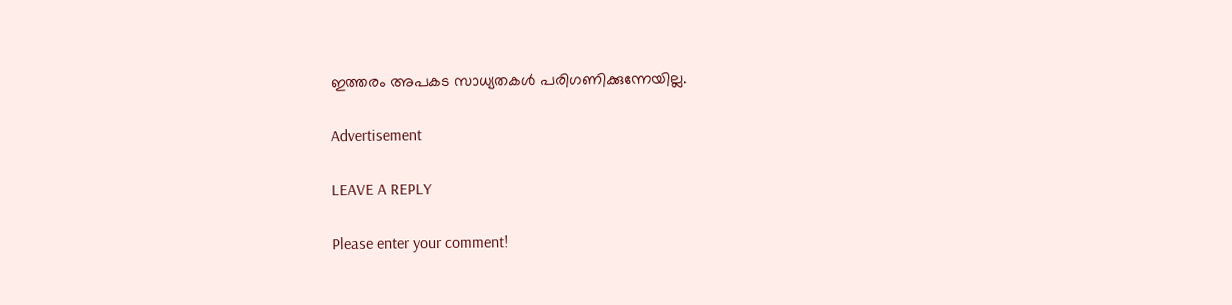ഇത്തരം അപകട സാധ്യതകള്‍ പരിഗണിക്കുന്നേയില്ല.

Advertisement

LEAVE A REPLY

Please enter your comment!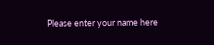Please enter your name here